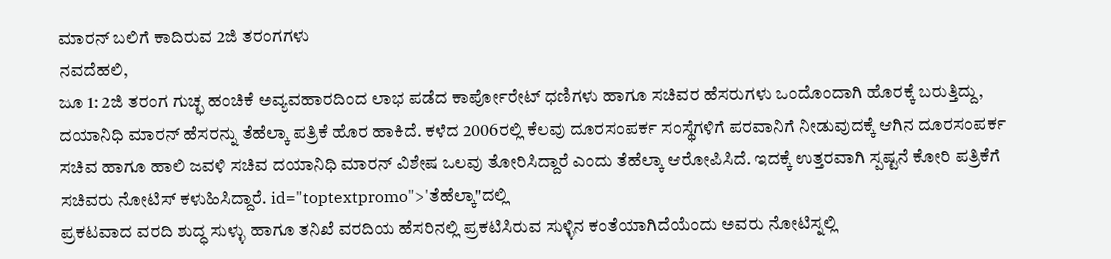ಮಾರನ್ ಬಲಿಗೆ ಕಾದಿರುವ 2ಜಿ ತರಂಗಗಳು
ನವದೆಹಲಿ,
ಜೂ 1: 2ಜಿ ತರಂಗ ಗುಚ್ಛ ಹಂಚಿಕೆ ಅವ್ಯವಹಾರದಿಂದ ಲಾಭ ಪಡೆದ ಕಾರ್ಪೋರೇಟ್ ಧಣಿಗಳು ಹಾಗೂ ಸಚಿವರ ಹೆಸರುಗಳು ಒಂದೊಂದಾಗಿ ಹೊರಕ್ಕೆ ಬರುತ್ತಿದ್ದು, ದಯಾನಿಧಿ ಮಾರನ್ ಹೆಸರನ್ನು ತೆಹೆಲ್ಕಾ ಪತ್ರಿಕೆ ಹೊರ ಹಾಕಿದೆ. ಕಳೆದ 2006ರಲ್ಲಿ ಕೆಲವು ದೂರಸಂಪರ್ಕ ಸಂಸ್ಥೆಗಳಿಗೆ ಪರವಾನಿಗೆ ನೀಡುವುದಕ್ಕೆ ಆಗಿನ ದೂರಸಂಪರ್ಕ ಸಚಿವ ಹಾಗೂ ಹಾಲಿ ಜವಳಿ ಸಚಿವ ದಯಾನಿಧಿ ಮಾರನ್ ವಿಶೇಷ ಒಲವು ತೋರಿಸಿದ್ದಾರೆ ಎಂದು ತೆಹೆಲ್ಕಾ ಆರೋಪಿಸಿದೆ. ಇದಕ್ಕೆ ಉತ್ತರವಾಗಿ ಸ್ಪಷ್ಟನೆ ಕೋರಿ ಪತ್ರಿಕೆಗೆ ಸಚಿವರು ನೋಟಿಸ್ ಕಳುಹಿಸಿದ್ದಾರೆ. id="toptextpromo">'ತೆಹೆಲ್ಕಾ"ದಲ್ಲಿ
ಪ್ರಕಟವಾದ ವರದಿ ಶುದ್ಧ ಸುಳ್ಳು ಹಾಗೂ ತನಿಖೆ ವರದಿಯ ಹೆಸರಿನಲ್ಲಿ ಪ್ರಕಟಿಸಿರುವ ಸುಳ್ಳಿನ ಕಂತೆಯಾಗಿದೆಯೆಂದು ಅವರು ನೋಟಿಸ್ನಲ್ಲಿ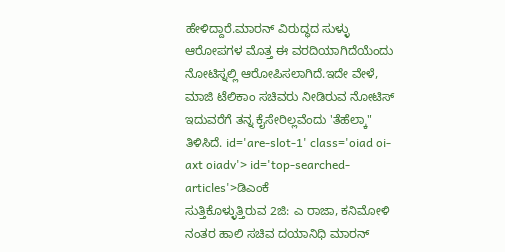ಹೇಳಿದ್ದಾರೆ.ಮಾರನ್ ವಿರುದ್ಧದ ಸುಳ್ಳು ಆರೋಪಗಳ ಮೊತ್ತ ಈ ವರದಿಯಾಗಿದೆಯೆಂದು ನೋಟಿಸ್ನಲ್ಲಿ ಆರೋಪಿಸಲಾಗಿದೆ.ಇದೇ ವೇಳೆ, ಮಾಜಿ ಟೆಲಿಕಾಂ ಸಚಿವರು ನೀಡಿರುವ ನೋಟಿಸ್ ಇದುವರೆಗೆ ತನ್ನ ಕೈಸೇರಿಲ್ಲವೆಂದು 'ತೆಹೆಲ್ಕಾ" ತಿಳಿಸಿದೆ. id='are-slot-1' class='oiad oi-axt oiadv'> id='top-searched-articles'>ಡಿಎಂಕೆ
ಸುತ್ತಿಕೊಳ್ಳುತ್ತಿರುವ 2ಜಿ: ಎ ರಾಜಾ, ಕನಿಮೋಳಿ ನಂತರ ಹಾಲಿ ಸಚಿವ ದಯಾನಿಧಿ ಮಾರನ್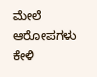ಮೇಲೆ ಆರೋಪಗಳು ಕೇಳಿ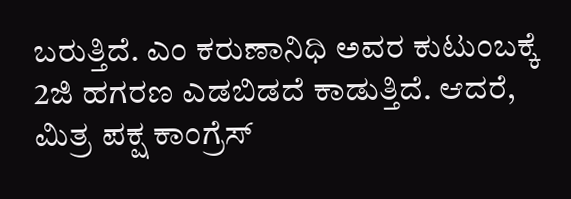ಬರುತ್ತಿದೆ. ಎಂ ಕರುಣಾನಿಧಿ ಅವರ ಕುಟುಂಬಕ್ಕೆ 2ಜಿ ಹಗರಣ ಎಡಬಿಡದೆ ಕಾಡುತ್ತಿದೆ. ಆದರೆ, ಮಿತ್ರ ಪಕ್ಷ ಕಾಂಗ್ರೆಸ್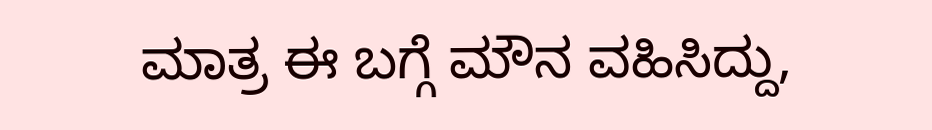ಮಾತ್ರ ಈ ಬಗ್ಗೆ ಮೌನ ವಹಿಸಿದ್ದು,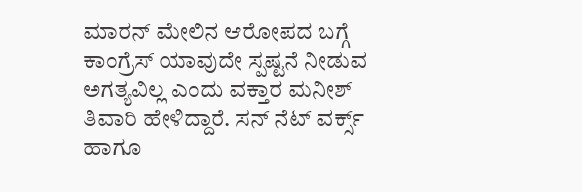ಮಾರನ್ ಮೇಲಿನ ಆರೋಪದ ಬಗ್ಗೆ ಕಾಂಗ್ರೆಸ್ ಯಾವುದೇ ಸ್ಪಷ್ಟನೆ ನೀಡುವ ಅಗತ್ಯವಿಲ್ಲ ಎಂದು ವಕ್ತಾರ ಮನೀಶ್ ತಿವಾರಿ ಹೇಳಿದ್ದಾರೆ. ಸನ್ ನೆಟ್ ವರ್ಕ್ಸ್ ಹಾಗೂ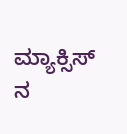ಮ್ಯಾಕ್ಸಿಸ್ ನ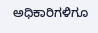ಅಧಿಕಾರಿಗಳಿಗೂ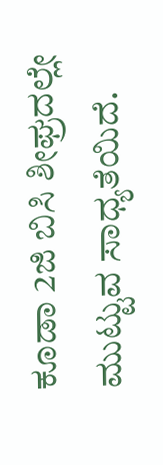ಕೂಡಾ 2ಜಿ ಬಿಸಿ ಶೀಘ್ರದಲ್ಲೇ ಮುಟ್ಟುವ ಸಾಧ್ಯತೆಯಿದೆ.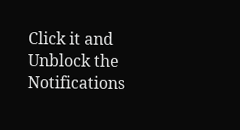Click it and Unblock the Notifications